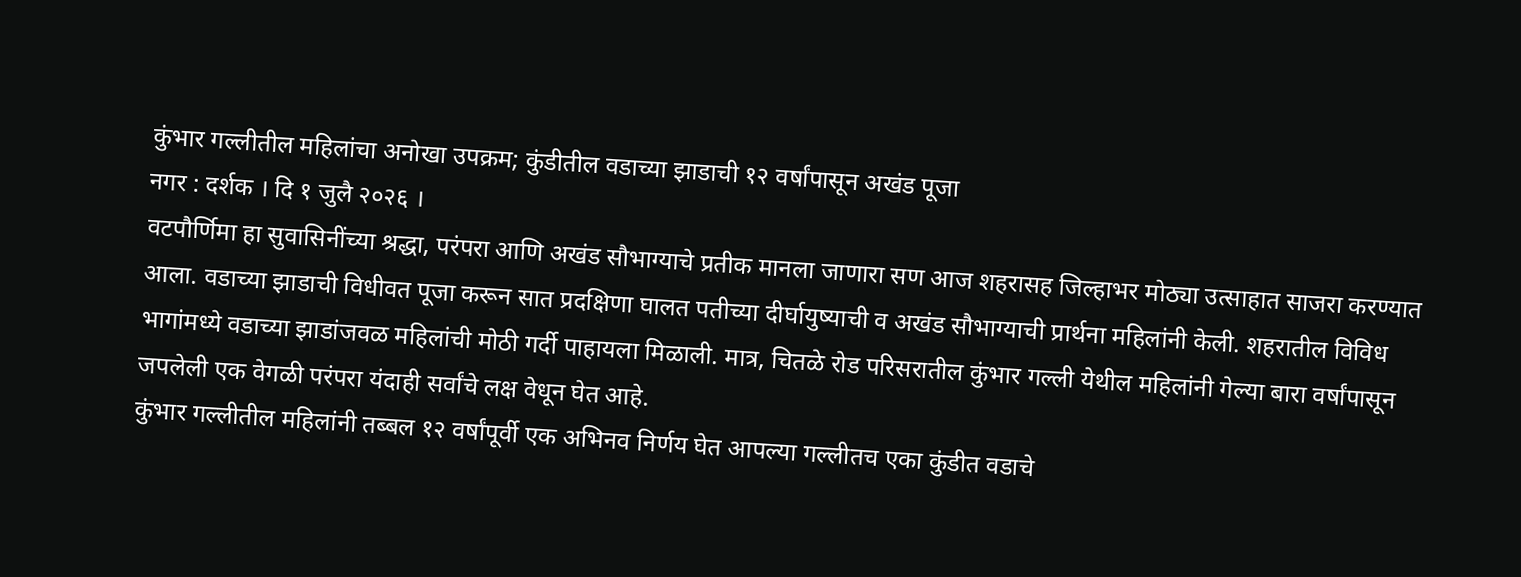कुंभार गल्लीतील महिलांचा अनोखा उपक्रम; कुंडीतील वडाच्या झाडाची १२ वर्षांपासून अखंड पूजा
नगर : दर्शक । दि १ जुलै २०२६ ।
वटपौर्णिमा हा सुवासिनींच्या श्रद्धा, परंपरा आणि अखंड सौभाग्याचे प्रतीक मानला जाणारा सण आज शहरासह जिल्हाभर मोठ्या उत्साहात साजरा करण्यात आला. वडाच्या झाडाची विधीवत पूजा करून सात प्रदक्षिणा घालत पतीच्या दीर्घायुष्याची व अखंड सौभाग्याची प्रार्थना महिलांनी केली. शहरातील विविध भागांमध्ये वडाच्या झाडांजवळ महिलांची मोठी गर्दी पाहायला मिळाली. मात्र, चितळे रोड परिसरातील कुंभार गल्ली येथील महिलांनी गेल्या बारा वर्षांपासून जपलेली एक वेगळी परंपरा यंदाही सर्वांचे लक्ष वेधून घेत आहे.
कुंभार गल्लीतील महिलांनी तब्बल १२ वर्षांपूर्वी एक अभिनव निर्णय घेत आपल्या गल्लीतच एका कुंडीत वडाचे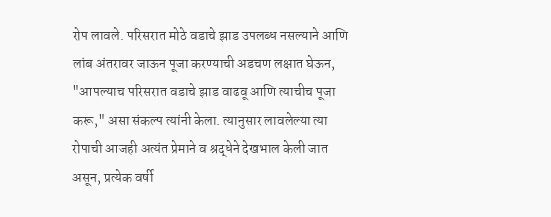रोप लावले. परिसरात मोठे वडाचे झाड उपलब्ध नसल्याने आणि लांब अंतरावर जाऊन पूजा करण्याची अडचण लक्षात घेऊन, "आपल्याच परिसरात वडाचे झाड वाढवू आणि त्याचीच पूजा करू," असा संकल्प त्यांनी केला. त्यानुसार लावलेल्या त्या रोपाची आजही अत्यंत प्रेमाने व श्रद्धेने देखभाल केली जात असून, प्रत्येक वर्षी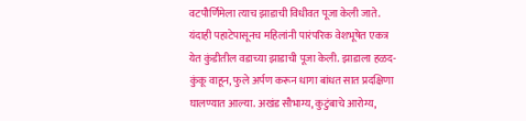वटपौर्णिमेला त्याच झाडाची विधीवत पूजा केली जाते.
यंदाही पहाटेपासूनच महिलांनी पारंपरिक वेशभूषेत एकत्र येत कुंडीतील वडाच्या झाडाची पूजा केली. झाडाला हळद-कुंकू वाहून, फुले अर्पण करून धागा बांधत सात प्रदक्षिणा घालण्यात आल्या. अखंड सौभाग्य, कुटुंबाचे आरोग्य,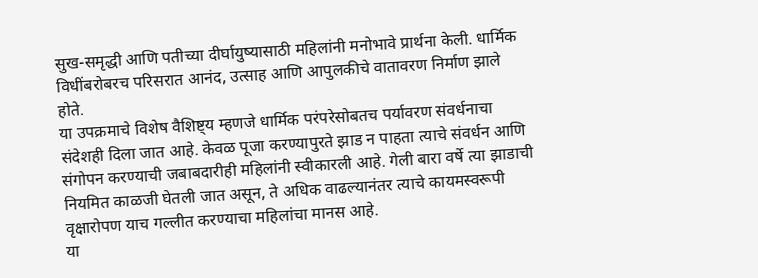सुख-समृद्धी आणि पतीच्या दीर्घायुष्यासाठी महिलांनी मनोभावे प्रार्थना केली. धार्मिक विधींबरोबरच परिसरात आनंद, उत्साह आणि आपुलकीचे वातावरण निर्माण झाले होते.
या उपक्रमाचे विशेष वैशिष्ट्य म्हणजे धार्मिक परंपरेसोबतच पर्यावरण संवर्धनाचा संदेशही दिला जात आहे. केवळ पूजा करण्यापुरते झाड न पाहता त्याचे संवर्धन आणि संगोपन करण्याची जबाबदारीही महिलांनी स्वीकारली आहे. गेली बारा वर्षे त्या झाडाची नियमित काळजी घेतली जात असून, ते अधिक वाढल्यानंतर त्याचे कायमस्वरूपी वृक्षारोपण याच गल्लीत करण्याचा महिलांचा मानस आहे.
या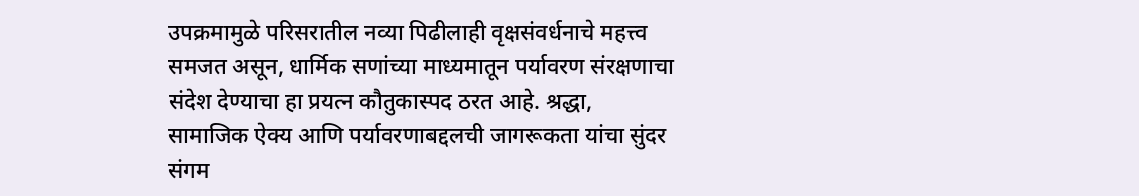उपक्रमामुळे परिसरातील नव्या पिढीलाही वृक्षसंवर्धनाचे महत्त्व समजत असून, धार्मिक सणांच्या माध्यमातून पर्यावरण संरक्षणाचा संदेश देण्याचा हा प्रयत्न कौतुकास्पद ठरत आहे. श्रद्धा, सामाजिक ऐक्य आणि पर्यावरणाबद्दलची जागरूकता यांचा सुंदर संगम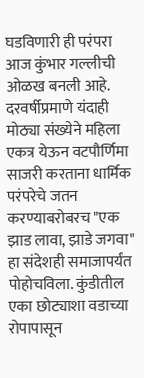घडविणारी ही परंपरा आज कुंभार गल्लीची ओळख बनली आहे.
दरवर्षीप्रमाणे यंदाही मोठ्या संख्येने महिला एकत्र येऊन वटपौर्णिमा साजरी करताना धार्मिक परंपरेचे जतन करण्याबरोबरच "एक झाड लावा, झाडे जगवा" हा संदेशही समाजापर्यंत पोहोचविला. कुंडीतील एका छोट्याशा वडाच्या रोपापासून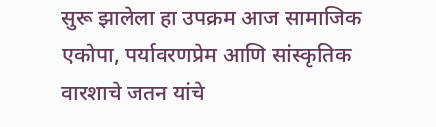सुरू झालेला हा उपक्रम आज सामाजिक एकोपा, पर्यावरणप्रेम आणि सांस्कृतिक वारशाचे जतन यांचे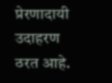प्रेरणादायी उदाहरण ठरत आहे.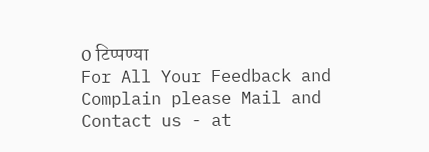0 टिप्पण्या
For All Your Feedback and Complain please Mail and Contact us - at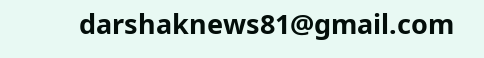darshaknews81@gmail.com